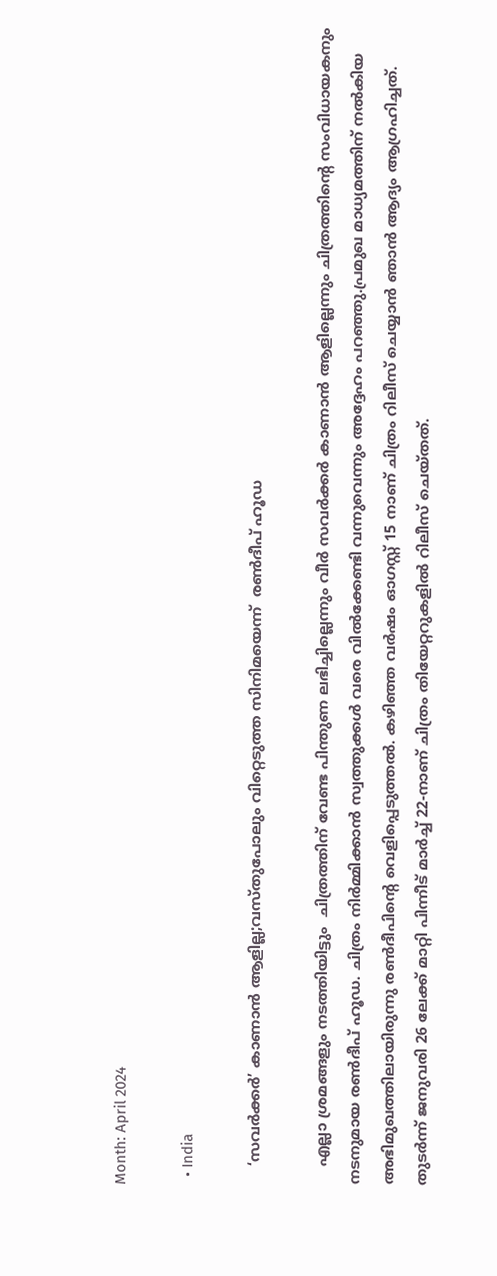Month: April 2024

  • India

    ‘സവർക്കർ’ കാണാൻ ആളില്ല;വസ്തുപോലും വിറ്റെടുത്ത സിനിമയെന്ന്  രണ്‍ദീപ് ഹൂഡ

    എല്ലാ ശ്രമങ്ങളും നടത്തിയിട്ടും  ചിത്രത്തിന് വേണ്ട പിന്തുണ ലഭിച്ചില്ലെന്നും വീർ സവർക്കർ കാണാൻ ആളില്ലെന്നും ചിത്രത്തിന്റെ സംവിധായകനും നടനുമായ രണ്‍ദീപ് ഹൂഡ. ചിത്രം നിര്‍മ്മിക്കാന്‍ സ്വത്തുക്കള്‍ വരെ വില്‍ക്കേണ്ടി വന്നുവെന്നും അദ്ദേഹം പറഞ്ഞു.പ്രമുഖ മാധ്യമത്തിന് നല്‍കിയ അഭിമുഖത്തിലായിരുന്നു രണ്‍ദീപിന്റെ വെളിപ്പെടുത്തല്‍. കഴിഞ്ഞ വര്‍ഷം ഓഗസ്റ്റ് 15 നാണ് ചിത്രം റിലീസ് ചെയ്യാന്‍ ഞാന്‍ ആദ്യം ആഗ്രഹിച്ചത്. തുടര്‍ന്ന് ജനുവരി 26 ലേക്ക് മാറ്റി പിന്നീട് മാര്‍ച്ച്‌ 22-നാണ് ചിത്രം തിയേറ്ററുകളില്‍ റിലീസ് ചെയ്തത്.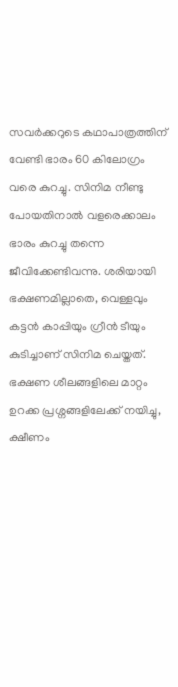സവര്‍ക്കറുടെ കഥാപാത്രത്തിന് വേണ്ടി ഭാരം 60 കിലോഗ്രം വരെ കുറച്ചു. സിനിമ നീണ്ടു പോയതിനാല്‍ വളരെക്കാലം ഭാരം കുറച്ചു തന്നെ ജീവിക്കേണ്ടിവന്നു. ശരിയായി ഭക്ഷണമില്ലാതെ, വെള്ളവും കട്ടന്‍ കാപ്പിയും ഗ്രീന്‍ ടീയും കുടിച്ചാണ് സിനിമ ചെയ്തത്. ഭക്ഷണ ശീലങ്ങളിലെ മാറ്റം ഉറക്ക പ്രശ്നങ്ങളിലേക്ക് നയിച്ചു, ക്ഷീണം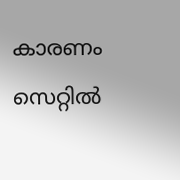കാരണം സെറ്റില്‍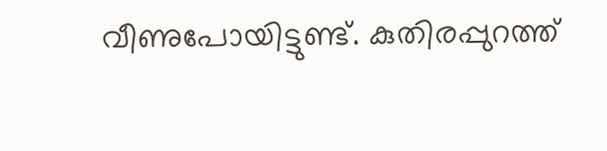വീണുപോയിട്ടുണ്ട്. കുതിരപ്പുറത്ത്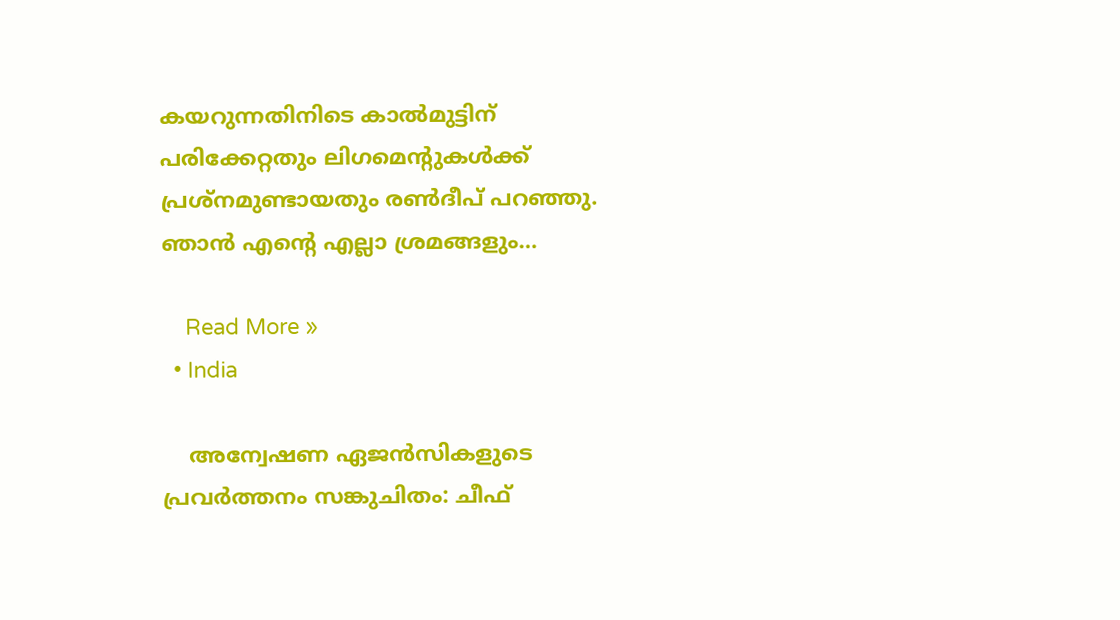കയറുന്നതിനിടെ കാല്‍മുട്ടിന് പരിക്കേറ്റതും ലിഗമെന്റുകള്‍ക്ക് പ്രശ്‌നമുണ്ടായതും രണ്‍ദീപ് പറഞ്ഞു. ഞാന്‍ എന്റെ എല്ലാ ശ്രമങ്ങളും…

    Read More »
  • India

    അന്വേഷണ ഏജന്‍സികളുടെ പ്രവര്‍ത്തനം സങ്കുചിതം: ചീഫ്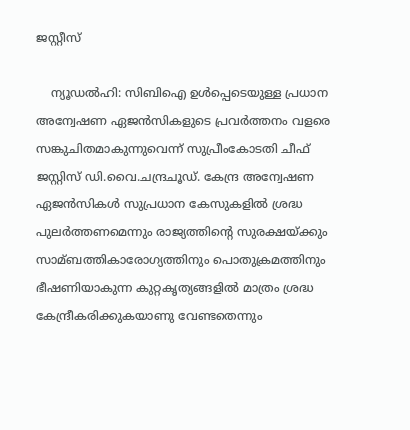ജസ്റ്റീസ്

    ന്യൂഡൽഹി: സിബിഐ ഉള്‍പ്പെടെയുള്ള പ്രധാന അന്വേഷണ ഏജന്‍സികളുടെ പ്രവര്‍ത്തനം വളരെ സങ്കുചിതമാകുന്നുവെന്ന് സുപ്രീംകോടതി ചീഫ് ജസ്റ്റിസ് ഡി.വൈ.ചന്ദ്രചൂഡ്. കേന്ദ്ര അന്വേഷണ ഏജന്‍സികള്‍ സുപ്രധാന കേസുകളില്‍ ശ്രദ്ധ പുലര്‍ത്തണമെന്നും രാജ്യത്തിന്‍റെ സുരക്ഷയ്ക്കും സാമ്ബത്തികാരോഗ്യത്തിനും പൊതുക്രമത്തിനും ഭീഷണിയാകുന്ന കുറ്റകൃത്യങ്ങളില്‍ മാത്രം ശ്രദ്ധ കേന്ദ്രീകരിക്കുകയാണു വേണ്ടതെന്നും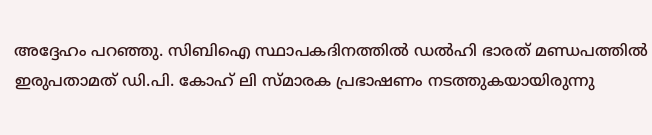അദ്ദേഹം പറഞ്ഞു. സിബിഐ സ്ഥാപകദിനത്തില്‍ ഡല്‍ഹി ഭാരത് മണ്ഡപത്തില്‍ ഇരുപതാമത് ഡി.പി. കോഹ് ലി സ്മാരക പ്രഭാഷണം നടത്തുകയായിരുന്നു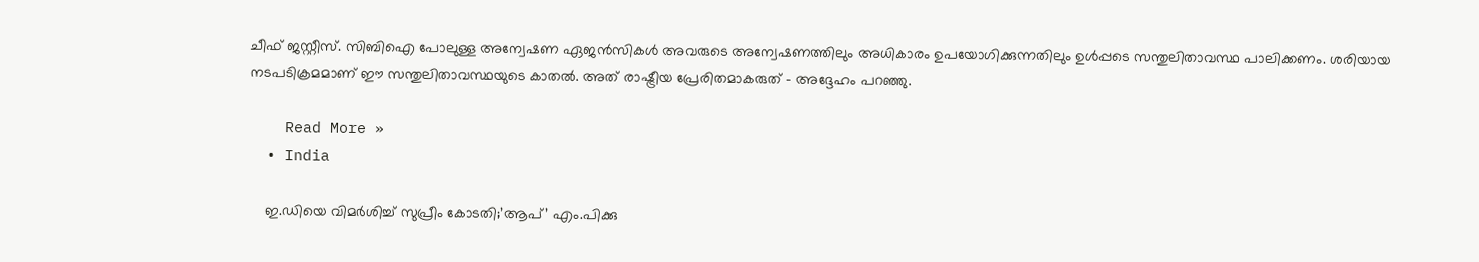ചീഫ് ജസ്റ്റീസ്. സിബിഐ പോലുള്ള അന്വേഷണ ഏജന്‍സികള്‍ അവരുടെ അന്വേഷണത്തിലും അധികാരം ഉപയോഗിക്കുന്നതിലും ഉള്‍പ്പടെ സന്തുലിതാവസ്ഥ പാലിക്കണം. ശരിയായ നടപടിക്രമമാണ് ഈ സന്തുലിതാവസ്ഥയുടെ കാതല്‍. അത് രാഷ്ട്രീയ പ്രേരിതമാകരുത് – അദ്ദേഹം പറഞ്ഞു.

    Read More »
  • India

    ഇ.ഡിയെ വിമര്‍ശിച്ച്‌ സുപ്രീം കോടതി;’ആപ്‌’ എം.പിക്കു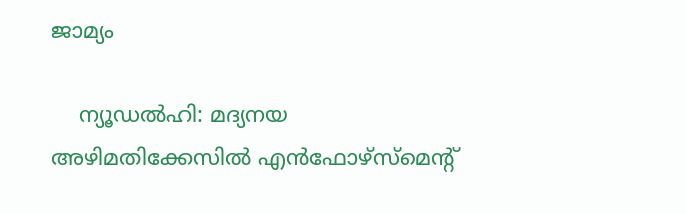ജാമ്യം

    ന്യൂഡൽഹി: മദ്യനയ അഴിമതിക്കേസില്‍ എന്‍ഫോഴ്‌സ്മെന്റ്‌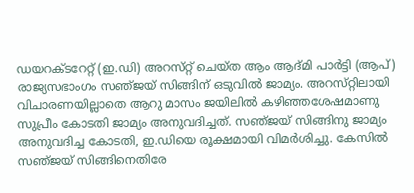ഡയറക്‌ടറേറ്റ്‌ (ഇ.ഡി) അറസ്‌റ്റ് ചെയ്‌ത ആം ആദ്‌മി പാര്‍ട്ടി (ആപ്‌) രാജ്യസഭാംഗം സഞ്‌ജയ്‌ സിങ്ങിന്‌ ഒടുവില്‍ ജാമ്യം. അറസ്‌റ്റിലായി വിചാരണയില്ലാതെ ആറു മാസം ജയിലില്‍ കഴിഞ്ഞശേഷമാണു സുപ്രീം കോടതി ജാമ്യം അനുവദിച്ചത്‌. സഞ്‌ജയ്‌ സിങ്ങിനു ജാമ്യം അനുവദിച്ച കോടതി, ഇ.ഡിയെ രൂക്ഷമായി വിമര്‍ശിച്ചു. കേസില്‍ സഞ്‌ജയ്‌ സിങ്ങിനെതിരേ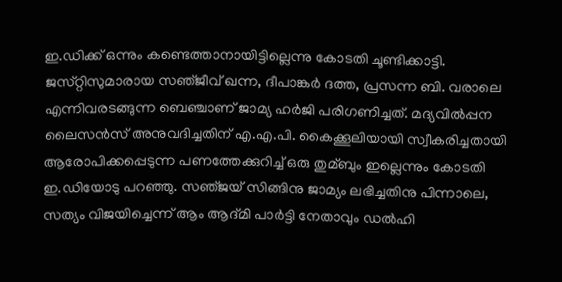ഇ.ഡിക്ക്‌ ഒന്നും കണ്ടെത്താനായിട്ടില്ലെന്നു കോടതി ചൂണ്ടിക്കാട്ടി. ജസ്‌റ്റിസുമാരായ സഞ്‌ജീവ്‌ ഖന്ന, ദീപാങ്കര്‍ ദത്ത, പ്രസന്ന ബി. വരാലെ എന്നിവരടങ്ങുന്ന ബെഞ്ചാണ്‌ ജാമ്യ ഹര്‍ജി പരിഗണിച്ചത്‌. മദ്യവില്‍പ്പന ലൈസന്‍സ്‌ അനുവദിച്ചതിന്‌ എ.എ.പി. കൈക്കൂലിയായി സ്വീകരിച്ചതായി ആരോപിക്കപ്പെടുന്ന പണത്തേക്കുറിച്ച്‌ ഒരു തുമ്ബും ഇല്ലെന്നും കോടതി ഇ.ഡിയോടു പറഞ്ഞു. സഞ്‌ജയ്‌ സിങ്ങിനു ജാമ്യം ലഭിച്ചതിനു പിന്നാലെ, സത്യം വിജയിച്ചെന്ന്‌ ആം ആദ്‌മി പാര്‍ട്ടി നേതാവും ഡല്‍ഹി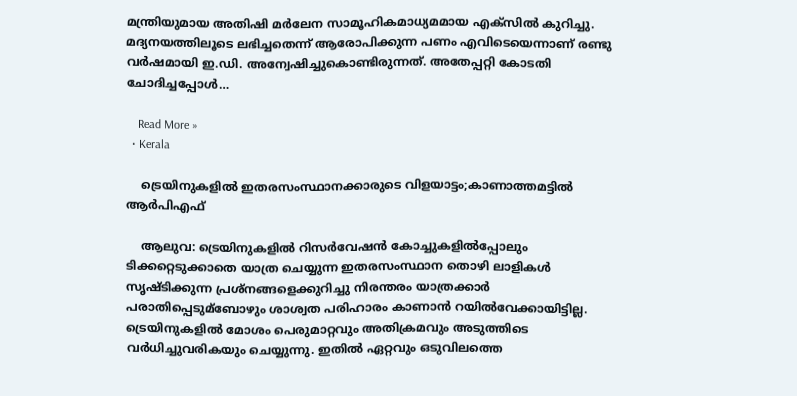മന്ത്രിയുമായ അതിഷി മര്‍ലേന സാമൂഹികമാധ്യമമായ എക്‌സില്‍ കുറിച്ചു. മദ്യനയത്തിലൂടെ ലഭിച്ചതെന്ന്‌ ആരോപിക്കുന്ന പണം എവിടെയെന്നാണ്‌ രണ്ടു വര്‍ഷമായി ഇ.ഡി. അന്വേഷിച്ചുകൊണ്ടിരുന്നത്‌. അതേപ്പറ്റി കോടതി ചോദിച്ചപ്പോള്‍…

    Read More »
  • Kerala

    ട്രെയിനുകളില്‍ ഇതരസംസ്ഥാനക്കാരുടെ വിളയാട്ടം;കാണാത്തമട്ടില്‍ ആര്‍പിഎഫ്

    ആലുവ: ട്രെയിനുകളില്‍ റിസര്‍വേഷന്‍ കോച്ചുകളില്‍പ്പോലും ടിക്കറ്റെടുക്കാതെ യാത്ര ചെയ്യുന്ന ഇതരസംസ്ഥാന തൊഴി ലാളികള്‍ സൃഷ്ടിക്കുന്ന പ്രശ്‌നങ്ങളെക്കുറിച്ചു നിരന്തരം യാത്രക്കാര്‍ പരാതിപ്പെടുമ്ബോഴും ശാശ്വത പരിഹാരം കാണാൻ റയിൽവേക്കായിട്ടില്ല. ട്രെയിനുകളില്‍ മോശം പെരുമാറ്റവും അതിക്രമവും അടുത്തിടെ വര്‍ധിച്ചുവരികയും ചെയ്യുന്നു. ഇതില്‍ ഏറ്റവും ഒടുവിലത്തെ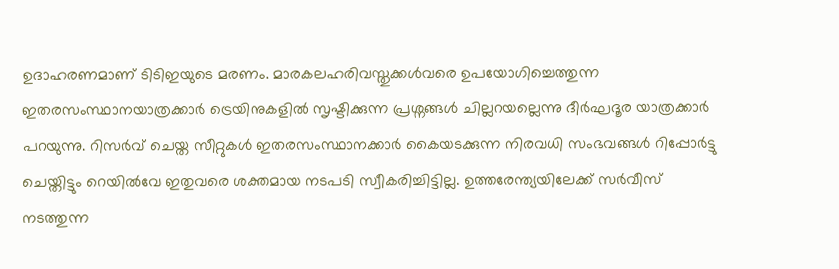ഉദാഹരണമാണ് ടിടിഇയുടെ മരണം. മാരകലഹരിവസ്തുക്കള്‍വരെ ഉപയോഗിച്ചെത്തുന്ന ഇതരസംസ്ഥാനയാത്രക്കാര്‍ ട്രെയിനുകളില്‍ സൃഷ്ടിക്കുന്ന പ്രശ്നങ്ങള്‍ ചില്ലറയല്ലെന്നു ദീര്‍ഘദൂര യാത്രക്കാര്‍ പറയുന്നു. റിസർവ് ചെയ്ത സീറ്റുകള്‍ ഇതരസംസ്ഥാനക്കാർ കൈയടക്കുന്ന നിരവധി സംഭവങ്ങള്‍ റിപ്പോർട്ടു ചെയ്തിട്ടും റെയില്‍വേ ഇതുവരെ ശക്തമായ നടപടി സ്വീകരിച്ചിട്ടില്ല. ഉത്തരേന്ത്യയിലേക്ക് സർവീസ് നടത്തുന്ന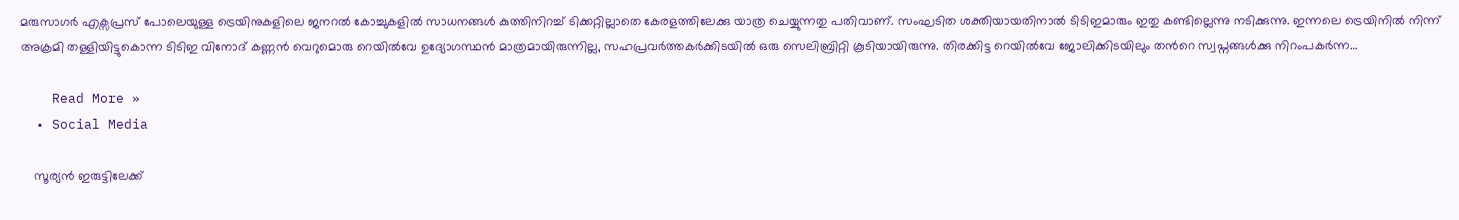മരുസാഗർ എക്സപ്രസ് പോലെയുള്ള ട്രെയിനുകളിലെ ജനറല്‍ കോച്ചുകളില്‍ സാധനങ്ങള്‍ കുത്തിനിറച്ച്‌ ടിക്കറ്റില്ലാതെ കേരളത്തിലേക്കു യാത്ര ചെയ്യുന്നതു പതിവാണ്. സംഘടിത ശക്തിയായതിനാല്‍ ടിടിഇമാരും ഇതു കണ്ടില്ലെന്നു നടിക്കുന്നു. ഇന്നലെ ട്രെയിനില്‍ നിന്ന് അക്രമി തള്ളിയിട്ടുകൊന്ന ടിടിഇ വിനോദ് കണ്ണൻ വെറുമൊരു റെയില്‍വേ ഉദ്യോഗസ്ഥൻ മാത്രമായിരുന്നില്ല, സഹപ്രവർത്തകർക്കിടയില്‍ ഒരു സെലിബ്രിറ്റി കൂടിയായിരുന്നു. തിരക്കിട്ട റെയില്‍വേ ജോലിക്കിടയിലും തന്‍റെ സ്വപ്നങ്ങള്‍ക്കു നിറംപകർന്ന…

    Read More »
  • Social Media

    സൂര്യന്‍ ഇരുട്ടിലേക്ക്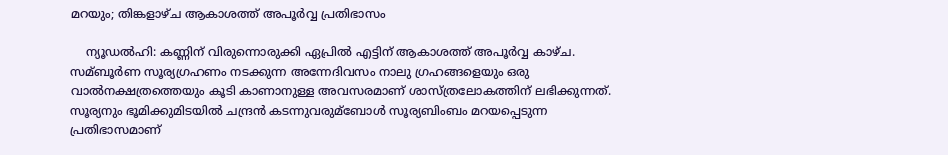മറയും; തിങ്കളാഴ്ച ആകാശത്ത് അപൂര്‍വ്വ പ്രതിഭാസം

    ന്യൂഡല്‍ഹി: കണ്ണിന് വിരുന്നൊരുക്കി ഏപ്രില്‍ എട്ടിന് ആകാശത്ത് അപൂര്‍വ്വ കാഴ്ച. സമ്ബൂര്‍ണ സൂര്യഗ്രഹണം നടക്കുന്ന അന്നേദിവസം നാലു ഗ്രഹങ്ങളെയും ഒരു വാല്‍നക്ഷത്രത്തെയും കൂടി കാണാനുള്ള അവസരമാണ് ശാസ്ത്രലോകത്തിന് ലഭിക്കുന്നത്. സൂര്യനും ഭൂമിക്കുമിടയില്‍ ചന്ദ്രന്‍ കടന്നുവരുമ്ബോള്‍ സൂര്യബിംബം മറയപ്പെടുന്ന പ്രതിഭാസമാണ്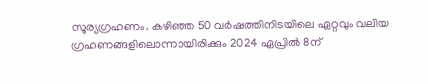സൂര്യഗ്രഹണം. കഴിഞ്ഞ 50 വര്‍ഷത്തിനിടയിലെ ഏറ്റവും വലിയ ഗ്രഹണങ്ങളിലൊന്നായിരിക്കും 2024 ഏപ്രില്‍ 8ന്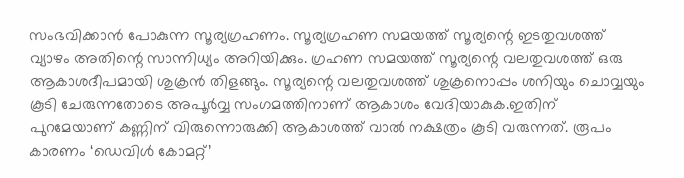സംഭവിക്കാന്‍ പോകുന്ന സൂര്യഗ്രഹണം. സൂര്യഗ്രഹണ സമയത്ത് സൂര്യന്റെ ഇടതുവശത്ത് വ്യാഴം അതിന്റെ സാന്നിധ്യം അറിയിക്കും. ഗ്രഹണ സമയത്ത് സൂര്യന്റെ വലതുവശത്ത് ഒരു ആകാശദീപമായി ശുക്രന്‍ തിളങ്ങും. സൂര്യന്റെ വലതുവശത്ത് ശുക്രനൊപ്പം ശനിയും ചൊവ്വയും കൂടി ചേരുന്നതോടെ അപൂര്‍വ്വ സംഗമത്തിനാണ് ആകാശം വേദിയാകുക.ഇതിന് പുറമേയാണ് കണ്ണിന് വിരുന്നൊരുക്കി ആകാശത്ത് വാല്‍ നക്ഷത്രം കൂടി വരുന്നത്. രൂപം കാരണം ‘ഡെവിള്‍ കോമറ്റ്’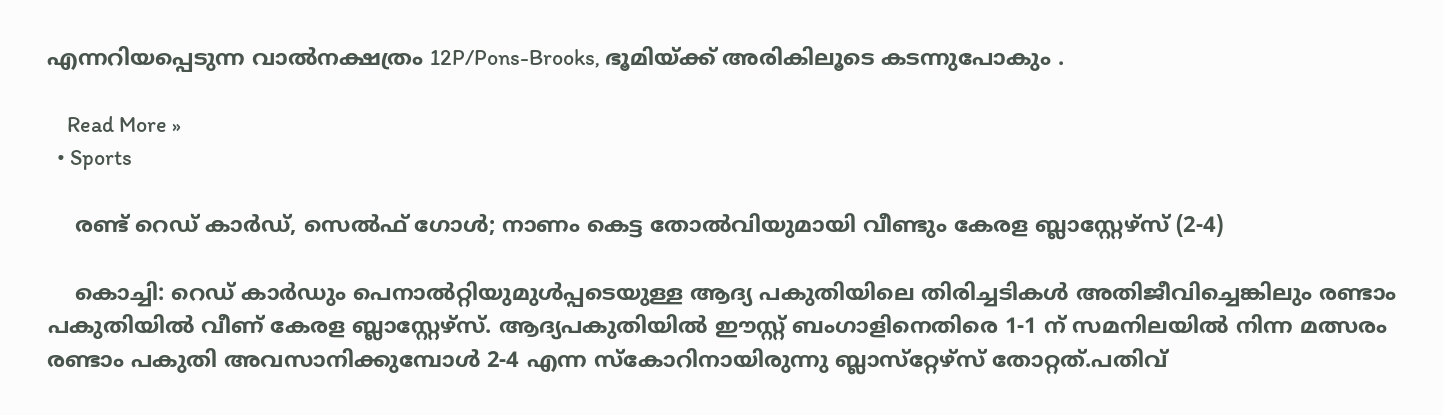എന്നറിയപ്പെടുന്ന വാല്‍നക്ഷത്രം 12P/Pons-Brooks, ഭൂമിയ്ക്ക് അരികിലൂടെ കടന്നുപോകും .

    Read More »
  • Sports

    രണ്ട് റെഡ് കാർഡ്, സെൽഫ് ഗോൾ; നാണം കെട്ട തോൽവിയുമായി വീണ്ടും കേരള ബ്ലാസ്റ്റേഴ്സ് (2-4)

    കൊച്ചി: റെഡ് കാർഡും പെനാൽറ്റിയുമുൾപ്പടെയുള്ള ആദ്യ പകുതിയിലെ തിരിച്ചടികൾ അതിജീവിച്ചെങ്കിലും രണ്ടാം പകുതിയിൽ വീണ് കേരള ബ്ലാസ്റ്റേഴ്സ്. ആദ്യപകുതിയിൽ ഈസ്റ്റ് ബംഗാളിനെതിരെ 1-1 ന് സമനിലയിൽ നിന്ന മത്സരം രണ്ടാം പകുതി അവസാനിക്കുമ്പോൾ 2-4 എന്ന സ്കോറിനായിരുന്നു ബ്ലാസ്‌റ്റേഴ്‌സ് തോറ്റത്.പതിവ്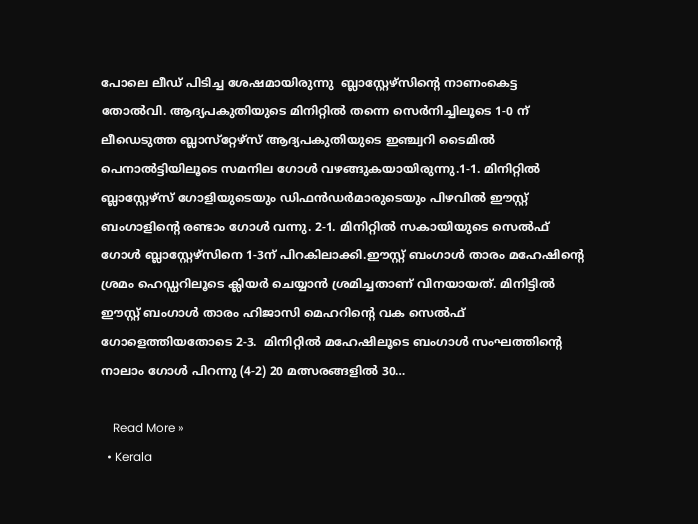പോലെ ലീഡ് പിടിച്ച ശേഷമായിരുന്നു  ബ്ലാസ്റ്റേഴ്സിന്റെ നാണംകെട്ട തോൽവി. ആദ്യപകുതിയുടെ മിനിറ്റിൽ തന്നെ സെർനിച്ചിലൂടെ 1-0 ന്  ലീഡെടുത്ത ബ്ലാസ്‌റ്റേഴ്‌സ് ആദ്യപകുതിയുടെ ഇഞ്ച്വറി ടൈമിൽ പെനാൽട്ടിയിലൂടെ സമനില ഗോൾ വഴങ്ങുകയായിരുന്നു.1-1. മിനിറ്റിൽ ബ്ലാസ്റ്റേഴ്സ് ഗോളിയുടെയും ഡിഫൻഡർമാരുടെയും പിഴവിൽ ഈസ്റ്റ് ബംഗാളിന്റെ രണ്ടാം ഗോൾ വന്നു. 2-1. മിനിറ്റിൽ സകായിയുടെ സെൽഫ് ഗോൾ ബ്ലാസ്റ്റേഴ്സിനെ 1-3ന് പിറകിലാക്കി.ഈസ്റ്റ് ബംഗാൾ താരം മഹേഷിന്റെ ശ്രമം ഹെഡ്ഡറിലൂടെ ക്ലിയർ ചെയ്യാൻ ശ്രമിച്ചതാണ് വിനയായത്. മിനിട്ടിൽ ഈസ്റ്റ് ബംഗാൾ താരം ഹിജാസി മെഹറിന്റെ വക സെൽഫ് ഗോളെത്തിയതോടെ 2-3.  മിനിറ്റിൽ മഹേഷിലൂടെ ബംഗാൾ സംഘത്തിന്റെ നാലാം ഗോൾ പിറന്നു (4-2) 20 മത്സരങ്ങളിൽ 30…

    Read More »
  • Kerala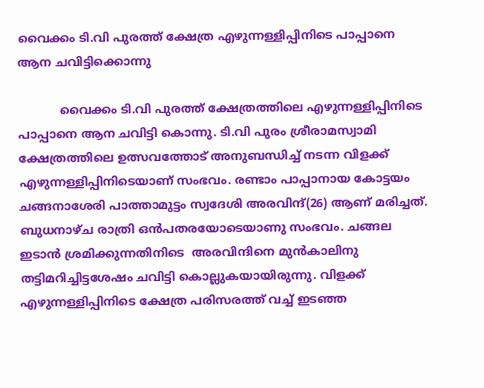വൈക്കം ടി.വി പുരത്ത് ക്ഷേത്ര എഴുന്നള്ളിപ്പിനിടെ പാപ്പാനെ ആന ചവിട്ടിക്കൊന്നു

           വൈക്കം ടി.വി പുരത്ത് ക്ഷേത്രത്തിലെ എഴുന്നള്ളിപ്പിനിടെ പാപ്പാനെ ആന ചവിട്ടി കൊന്നു. ടി.വി പുരം ശ്രീരാമസ്വാമി ക്ഷേത്രത്തിലെ ഉത്സവത്തോട് അനുബന്ധിച്ച് നടന്ന വിളക്ക് എഴുന്നള്ളിപ്പിനിടെയാണ് സംഭവം. രണ്ടാം പാപ്പാനായ കോട്ടയം ചങ്ങനാശേരി പാത്താമുട്ടം സ്വദേശി അരവിന്ദ്(26) ആണ് മരിച്ചത്. ബുധനാഴ്ച രാത്രി ഒൻപതരയോടെയാണു സംഭവം. ചങ്ങല ഇടാൻ ശ്രമിക്കുന്നതിനിടെ  അരവിന്ദിനെ മുൻകാലിനു തട്ടിമറിച്ചിട്ടശേഷം ചവിട്ടി കൊല്ലുകയായിരുന്നു. വിളക്ക് എഴുന്നള്ളിപ്പിനിടെ ക്ഷേത്ര പരിസരത്ത് വച്ച് ഇടഞ്ഞ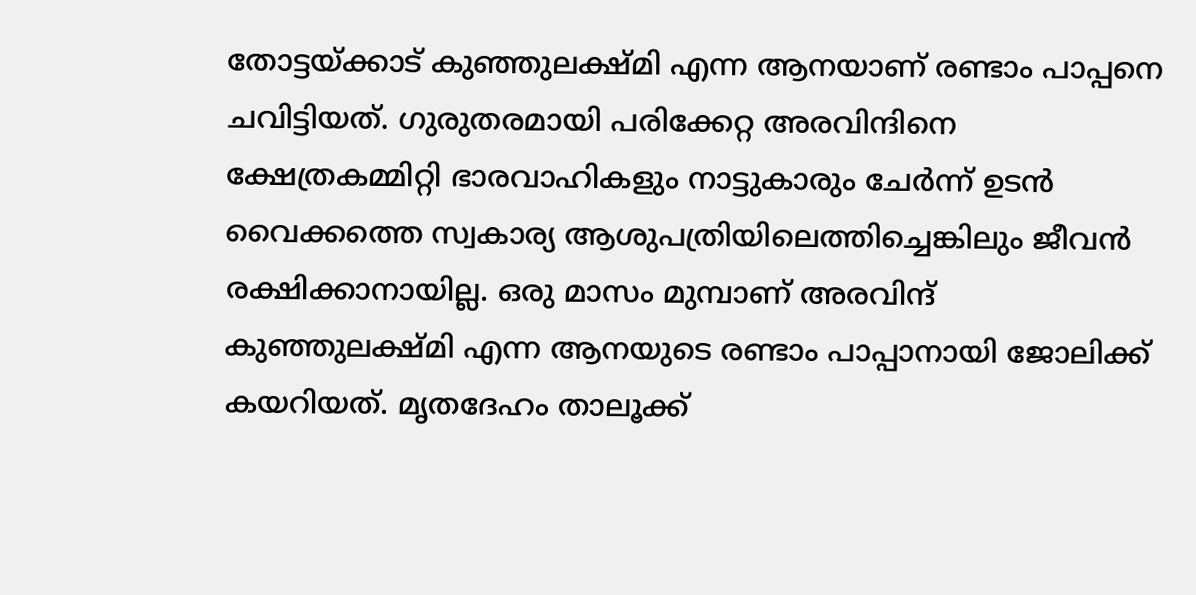തോട്ടയ്ക്കാട് കുഞ്ഞുലക്ഷ്മി എന്ന ആനയാണ് രണ്ടാം പാപ്പനെ ചവിട്ടിയത്. ഗുരുതരമായി പരിക്കേറ്റ അരവിന്ദിനെ ക്ഷേത്രകമ്മിറ്റി ഭാരവാഹികളും നാട്ടുകാരും ചേർന്ന് ഉടൻ വൈക്കത്തെ സ്വകാര്യ ആശുപത്രിയിലെത്തിച്ചെങ്കിലും ജീവൻ രക്ഷിക്കാനായില്ല. ഒരു മാസം മുമ്പാണ് അരവിന്ദ് കുഞ്ഞുലക്ഷ്മി എന്ന ആനയുടെ രണ്ടാം പാപ്പാനായി ജോലിക്ക് കയറിയത്. മൃതദേഹം താലൂക്ക്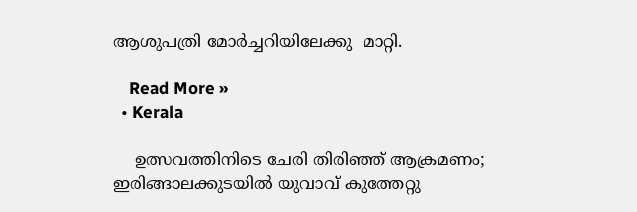ആശുപത്രി മോർച്ചറിയിലേക്കു  മാറ്റി.

    Read More »
  • Kerala

    ഉത്സവത്തിനിടെ ചേരി തിരിഞ്ഞ് ആക്രമണം; ഇരിങ്ങാലക്കുടയിൽ യുവാവ് കുത്തേറ്റു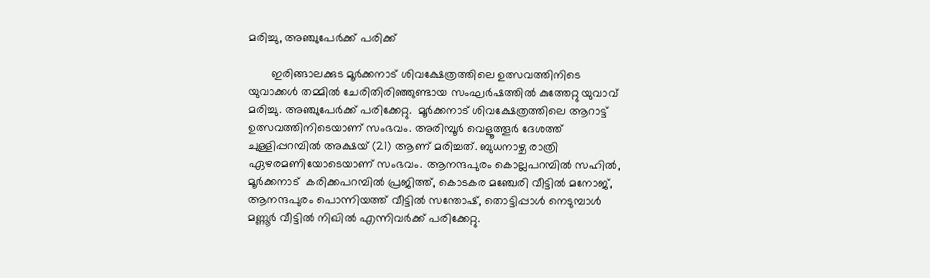മരിച്ചു, അഞ്ചുപേർക്ക് പരിക്ക്

       ഇരിങ്ങാലക്കുട മൂർക്കനാട് ശിവക്ഷേത്രത്തിലെ ഉത്സവത്തിനിടെ യുവാക്കൾ തമ്മിൽ ചേരിതിരിഞ്ഞുണ്ടായ സംഘർഷത്തിൽ കുത്തേറ്റു യുവാവ് മരിച്ചു. അഞ്ചുപേർക്ക് പരിക്കേറ്റു.  മൂർക്കനാട് ശിവക്ഷേത്രത്തിലെ ആറാട്ട് ഉത്സവത്തിനിടെയാണ് സംഭവം. അരിമ്പൂര്‍ വെളൂത്തൂര്‍ ദേശത്ത് ചുള്ളിപ്പറമ്പില്‍ അക്ഷയ് (21) ആണ് മരിച്ചത്. ബുധനാഴ്ച രാത്രി ഏഴരമണിയോടെയാണ് സംഭവം. ആനന്ദപുരം കൊല്ലപറമ്പില്‍ സഹില്‍, മൂര്‍ക്കനാട്  കരിക്കപറമ്പില്‍ പ്രജിത്ത്, കൊടകര മഞ്ചേരി വീട്ടില്‍ മനോജ്, ആനന്ദപുരം പൊന്നിയത്ത് വീട്ടില്‍ സന്തോഷ്, തൊട്ടിപ്പാള്‍ നെടുമ്പാള്‍ മണ്ണൂര്‍ വീട്ടില്‍ നിഖില്‍ എന്നിവര്‍ക്ക് പരിക്കേറ്റു.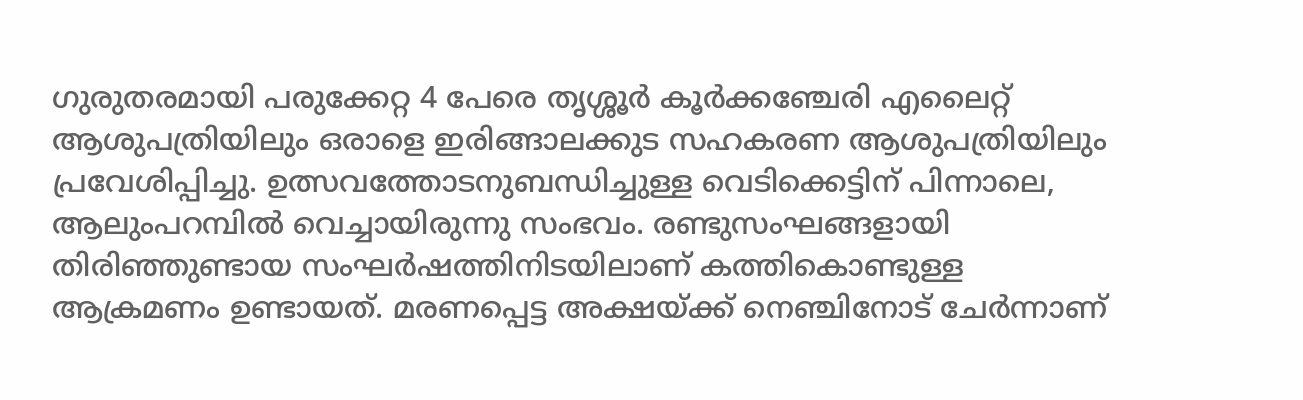ഗുരുതരമായി പരുക്കേറ്റ 4 പേരെ തൃശ്ശൂര്‍ കൂർക്കഞ്ചേരി എലൈറ്റ് ആശുപത്രിയിലും ഒരാളെ ഇരിങ്ങാലക്കുട സഹകരണ ആശുപത്രിയിലും പ്രവേശിപ്പിച്ചു. ഉത്സവത്തോടനുബന്ധിച്ചുള്ള വെടിക്കെട്ടിന് പിന്നാലെ, ആലുംപറമ്പില്‍ വെച്ചായിരുന്നു സംഭവം. രണ്ടുസംഘങ്ങളായി തിരിഞ്ഞുണ്ടായ സംഘര്‍ഷത്തിനിടയിലാണ് കത്തികൊണ്ടുള്ള ആക്രമണം ഉണ്ടായത്. മരണപ്പെട്ട അക്ഷയ്ക്ക് നെഞ്ചിനോട് ചേര്‍ന്നാണ്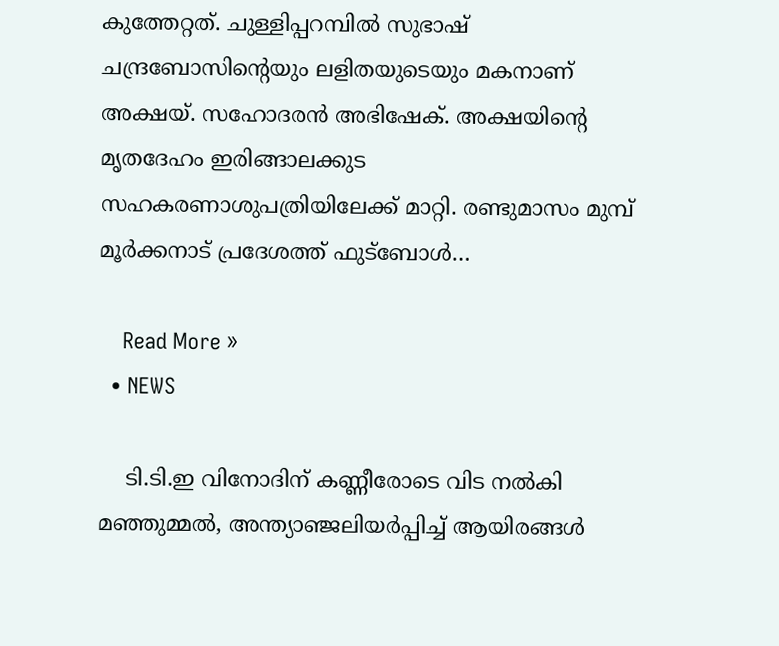കുത്തേറ്റത്. ചുള്ളിപ്പറമ്പില്‍ സുഭാഷ് ചന്ദ്രബോസിന്റെയും ലളിതയുടെയും മകനാണ് അക്ഷയ്. സഹോദരന്‍ അഭിഷേക്. അക്ഷയിന്റെ മൃതദേഹം ഇരിങ്ങാലക്കുട സഹകരണാശുപത്രിയിലേക്ക് മാറ്റി. രണ്ടുമാസം മുമ്പ് മൂര്‍ക്കനാട് പ്രദേശത്ത് ഫുട്‌ബോള്‍…

    Read More »
  • NEWS

    ടി.ടി.ഇ വിനോദിന് കണ്ണീരോടെ വിട നല്‍കി മഞ്ഞുമ്മൽ, അന്ത്യാഞ്ജലിയര്‍പ്പിച്ച് ആയിരങ്ങൾ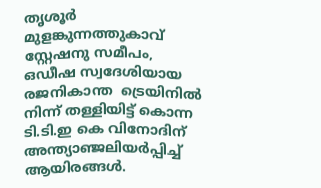തൃശൂർ മുളങ്കുന്നത്തുകാവ് സ്റ്റേഷനു സമീപം,  ഒഡീഷ സ്വദേശിയായ രജനികാന്ത  ട്രെയിനില്‍ നിന്ന് തള്ളിയിട്ട് കൊന്ന ടി.ടി.ഇ കെ വിനോദിന് അന്ത്യാഞ്ജലിയര്‍പ്പിച്ച് ആയിരങ്ങൾ.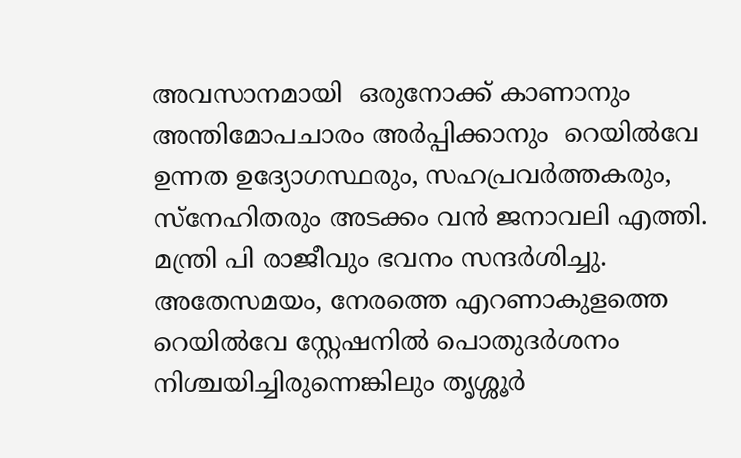അവസാനമായി  ഒരുനോക്ക് കാണാനും അന്തിമോപചാരം അർപ്പിക്കാനും  റെയിൽവേ ഉന്നത ഉദ്യോഗസ്ഥരും, സഹപ്രവർത്തകരും, സ്നേഹിതരും അടക്കം വൻ ജനാവലി എത്തി. മന്ത്രി പി രാജീവും ഭവനം സന്ദർശിച്ചു. അതേസമയം, നേരത്തെ എറണാകുളത്തെ റെയിൽവേ സ്റ്റേഷനിൽ പൊതുദർശനം നിശ്ചയിച്ചിരുന്നെങ്കിലും തൃശ്ശൂർ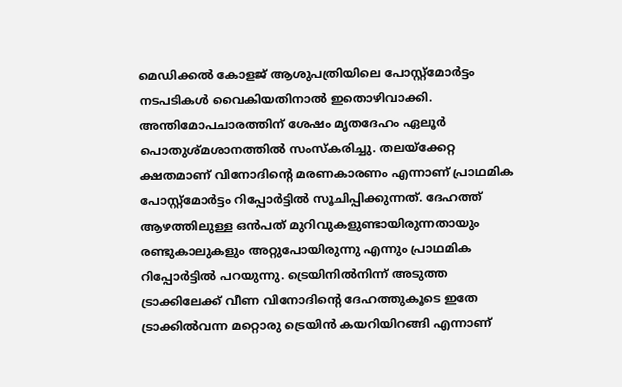മെഡിക്കൽ കോളജ് ആശുപത്രിയിലെ പോസ്റ്റ്മോർട്ടം നടപടികൾ വൈകിയതിനാൽ ഇതൊഴിവാക്കി. അന്തിമോപചാരത്തിന് ശേഷം മൃതദേഹം ഏലൂർ പൊതുശ്മശാനത്തിൽ സംസ്കരിച്ചു. തലയ്ക്കേറ്റ ക്ഷതമാണ് വിനോദിന്റെ മരണകാരണം എന്നാണ് പ്രാഥമിക പോസ്റ്റ്മോർട്ടം റിപ്പോർട്ടിൽ സൂചിപ്പിക്കുന്നത്. ദേഹത്ത് ആഴത്തിലുള്ള ഒൻപത് മുറിവുകളുണ്ടായിരുന്നതായും രണ്ടുകാലുകളും അറ്റുപോയിരുന്നു എന്നും പ്രാഥമിക റിപ്പോർട്ടിൽ പറയുന്നു. ട്രെയിനിൽനിന്ന് അടുത്ത ട്രാക്കിലേക്ക് വീണ വിനോദിന്റെ ദേഹത്തുകൂടെ ഇതേ ട്രാക്കിൽവന്ന മറ്റൊരു ട്രെയിൻ കയറിയിറങ്ങി എന്നാണ്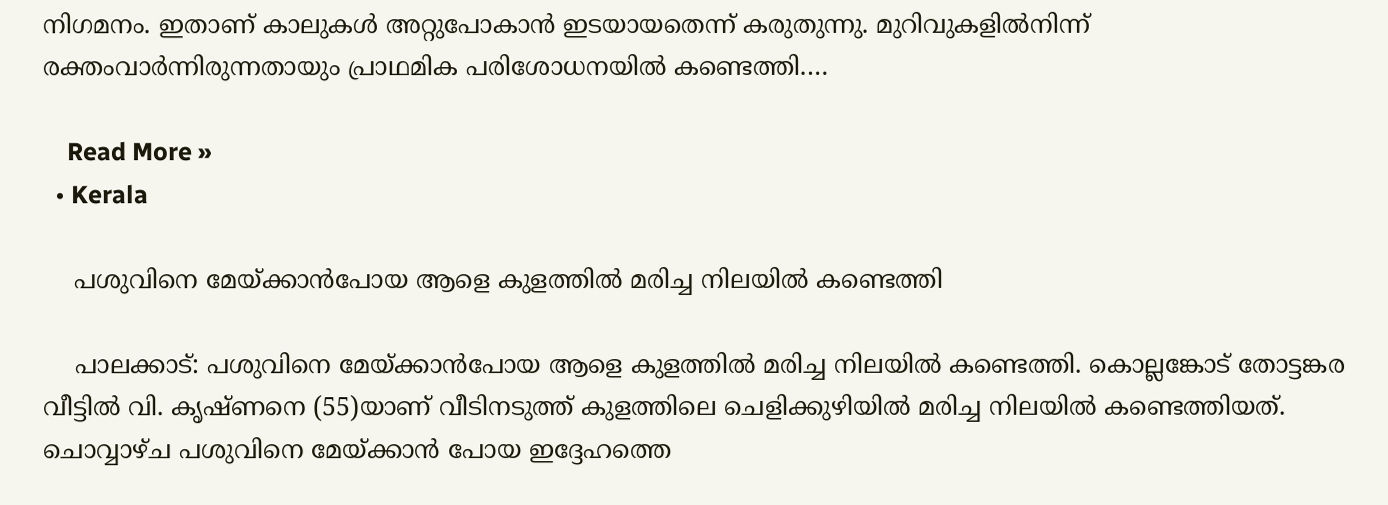നിഗമനം. ഇതാണ് കാലുകൾ അറ്റുപോകാൻ ഇടയായതെന്ന് കരുതുന്നു. മുറിവുകളിൽനിന്ന് രക്തംവാർന്നിരുന്നതായും പ്രാഥമിക പരിശോധനയിൽ കണ്ടെത്തി.…

    Read More »
  • Kerala

    പശുവിനെ മേയ്ക്കാന്‍പോയ ആളെ കുളത്തില്‍ മരിച്ച നിലയില്‍ കണ്ടെത്തി

    പാലക്കാട്: പശുവിനെ മേയ്ക്കാന്‍പോയ ആളെ കുളത്തില്‍ മരിച്ച നിലയില്‍ കണ്ടെത്തി. കൊല്ലങ്കോട് തോട്ടങ്കര വീട്ടില്‍ വി. കൃഷ്ണനെ (55)യാണ് വീടിനടുത്ത് കുളത്തിലെ ചെളിക്കുഴിയില്‍ മരിച്ച നിലയില്‍ കണ്ടെത്തിയത്. ചൊവ്വാഴ്ച പശുവിനെ മേയ്ക്കാന്‍ പോയ ഇദ്ദേഹത്തെ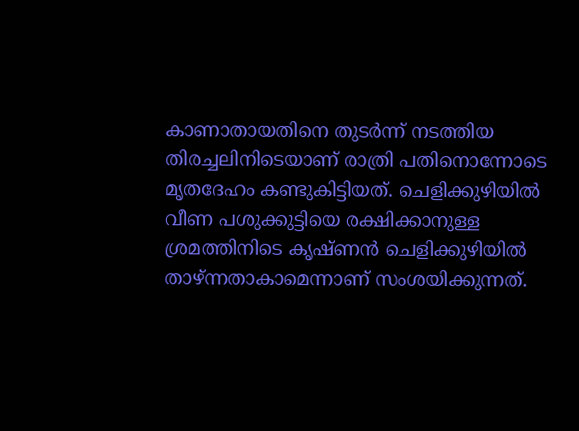കാണാതായതിനെ തുടര്‍ന്ന് നടത്തിയ തിരച്ചലിനിടെയാണ് രാത്രി പതിനൊന്നോടെ മൃതദേഹം കണ്ടുകിട്ടിയത്. ചെളിക്കുഴിയില്‍ വീണ പശുക്കുട്ടിയെ രക്ഷിക്കാനുള്ള ശ്രമത്തിനിടെ കൃഷ്ണന്‍ ചെളിക്കുഴിയില്‍ താഴ്ന്നതാകാമെന്നാണ് സംശയിക്കുന്നത്.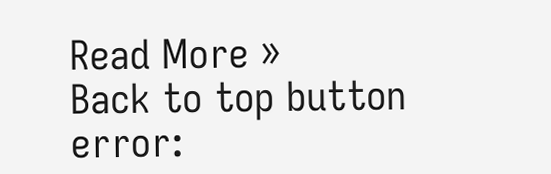Read More »
Back to top button
error: